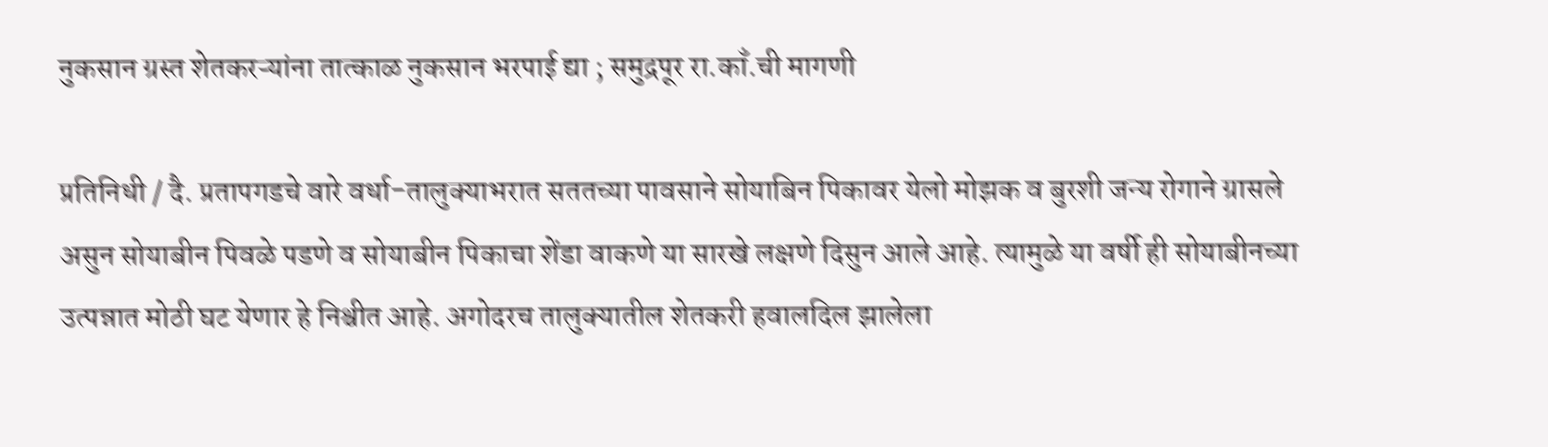नुकसान ग्रस्त शेतकरऱ्यांना तात्काळ नुकसान भरपाई द्या ; समुद्रपूर रा.काँ.ची मागणी

प्रतिनिधी / दै. प्रतापगडचे वारे वर्धा-तालुक्याभरात सततच्या पावसाने सोयाबिन पिकावर येलो मोझक व बुरशी जन्य रोगाने ग्रासले असुन सोयाबीन पिवळे पडणे व सोयाबीन पिकाचा शेंडा वाकणे या सारखे लक्षणे दिसुन आले आहे. त्यामुळे या वर्षी ही सोयाबीनच्या उत्पन्नात मोठी घट येणार हे निश्चीत आहे. अगोदरच तालुक्यातील शेतकरी हवालदिल झालेला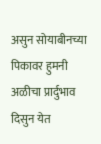असुन सोयाबीनच्या पिकावर हुमनी अळीचा प्रार्दुभाव दिसुन येत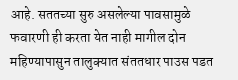आहे. सततच्या सुरु असलेल्या पावसामुळे फवारणी ही करता येत नाही मागील दोन महिण्यापासुन तालुक्यात संततधार पाउस पडत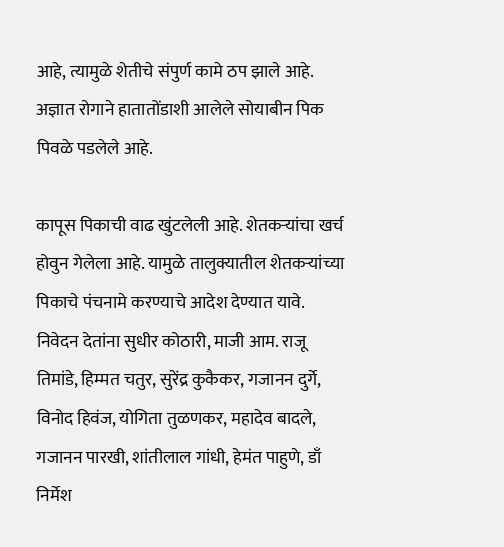आहे, त्यामुळे शेतीचे संपुर्ण कामे ठप झाले आहे. अज्ञात रोगाने हातातोंडाशी आलेले सोयाबीन पिक पिवळे पडलेले आहे.

कापूस पिकाची वाढ खुंटलेली आहे. शेतकऱ्यांचा खर्च होवुन गेलेला आहे. यामुळे तालुक्यातील शेतकऱ्यांच्या पिकाचे पंचनामे करण्याचे आदेश देण्यात यावे. निवेदन देतांना सुधीर कोठारी, माजी आम. राजू तिमांडे, हिम्मत चतुर, सुरेंद्र कुकैकर, गजानन दुर्गे, विनोद हिवंज, योगिता तुळणकर, महादेव बादले, गजानन पारखी, शांतीलाल गांधी, हेमंत पाहुणे, डाँ निर्मेश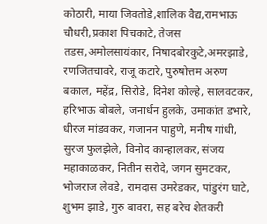कोठारी, माया जिवतोडे,शालिक वैद्य,रामभाऊ चौधरी,प्रकाश पिचकाटे, तेजस तडस,अमोलसायंकार, निषादबोरकुटे,अमरझाडे, रणजितचावरे, राजू कटारे, पुरुषोत्तम अरुण बकाल, महेंद्र, सिरोडे, दिनेश कोल्हे, सालवटकर, हरिभाऊ बोबले, जनार्धन हुलके, उमाकांत डभारे, धीरज मांडवकर, गजानन पाहुणे, मनीष गांधी, सुरज फुलझेले, विनोद कान्हालकर, संजय महाकाळकर, नितीन सरोदे, जगन सुमटकर, भोजराज लेवडे, रामदास उमरेडकर, पांडुरंग घाटे, शुभम झाडे, गुरु बावरा, सह बरेच शेतकरी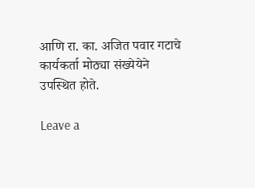आणि रा. का. अजित पवार गटाचे कार्यकर्ता मोठ्या संख्येयेने उपस्थित होते.

Leave a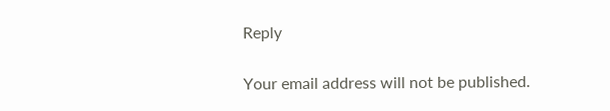Reply

Your email address will not be published.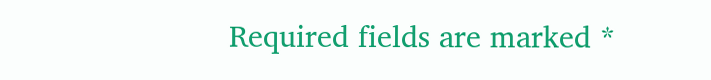Required fields are marked *